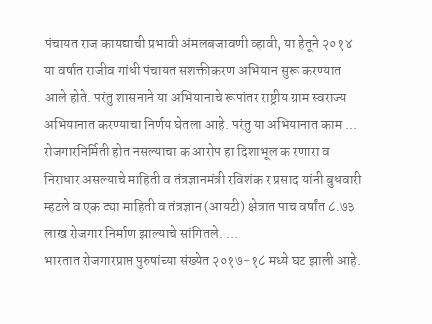पंचायत राज कायद्याची प्रभावी अंमलबजावणी व्हावी, या हेतूने २०१४ या वर्षात राजीव गांधी पंचायत सशक्तीकरण अभियान सुरू करण्यात आले होते. परंतु शासनाने या अभियानाचे रूपांतर राष्ट्रीय ग्राम स्वराज्य अभियानात करण्याचा निर्णय घेतला आहे. परंतु या अभियानात काम ...
रोजगारनिर्मिती होत नसल्याचा क आरोप हा दिशाभूल क रणारा व निराधार असल्याचे माहिती व तंत्रज्ञानमंत्री रविशंक र प्रसाद यांनी बुधवारी म्हटले व एक ट्या माहिती व तंत्रज्ञान (आयटी) क्षेत्रात पाच वर्षांत ८.७३ लाख रोजगार निर्माण झाल्याचे सांगितले. ...
भारतात रोजगारप्राप्त पुरुषांच्या संख्येत २०१७−१८ मध्ये घट झाली आहे.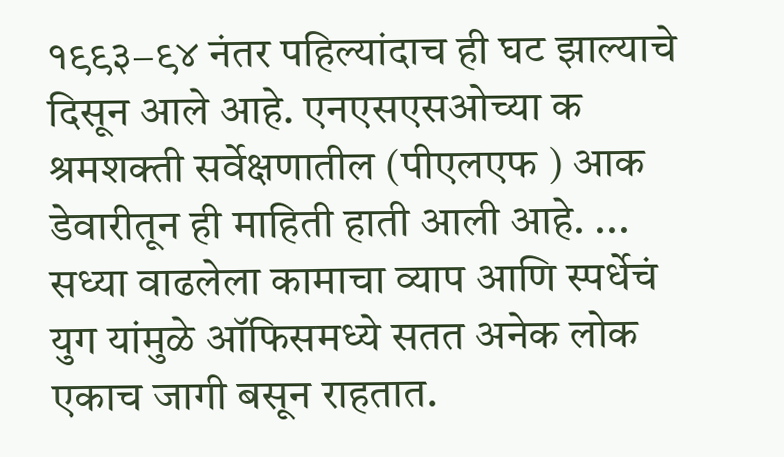१९९३−९४ नंतर पहिल्यांदाच ही घट झाल्याचे दिसून आले आहे. एनएसएसओच्या क श्रमशक्ती सर्वेक्षणातील (पीएलएफ ) आक डेवारीतून ही माहिती हाती आली आहे. ...
सध्या वाढलेला कामाचा व्याप आणि स्पर्धेचं युग यांमुळे ऑफिसमध्ये सतत अनेक लोक एकाच जागी बसून राहतात.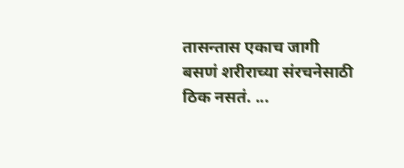तासन्तास एकाच जागी बसणं शरीराच्या संरचनेसाठी ठिक नसतं. ...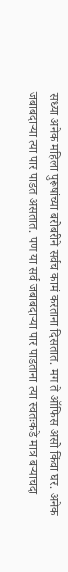सध्या अनेक महिला पुरूषांच्या बरोबरीने सर्वच कामं करताना दिसतात. मग ते ऑफिस असो किंवा घर. अनेक जबाबदाऱ्या त्या पार पाडत असतात. पण या सर्व जबाबदाऱ्या पार पाडताना त्या स्वतःकडे मात्र बऱ्याचदा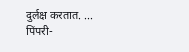दुर्लक्ष करतात. ...
पिंपरी-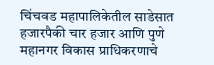चिंचवड महापालिकेतील साडेसात हजारपैकी चार हजार आणि पुणे महानगर विकास प्राधिकरणाचे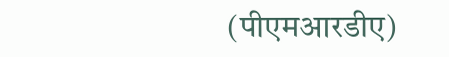(पीएमआरडीए)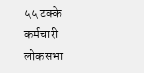५५ टक्के कर्मचारी लोकसभा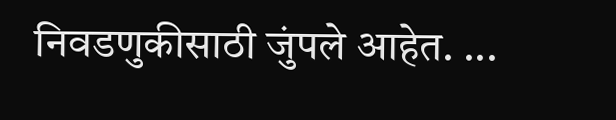निवडणुकीसाठी जुंपले आहेत. ...